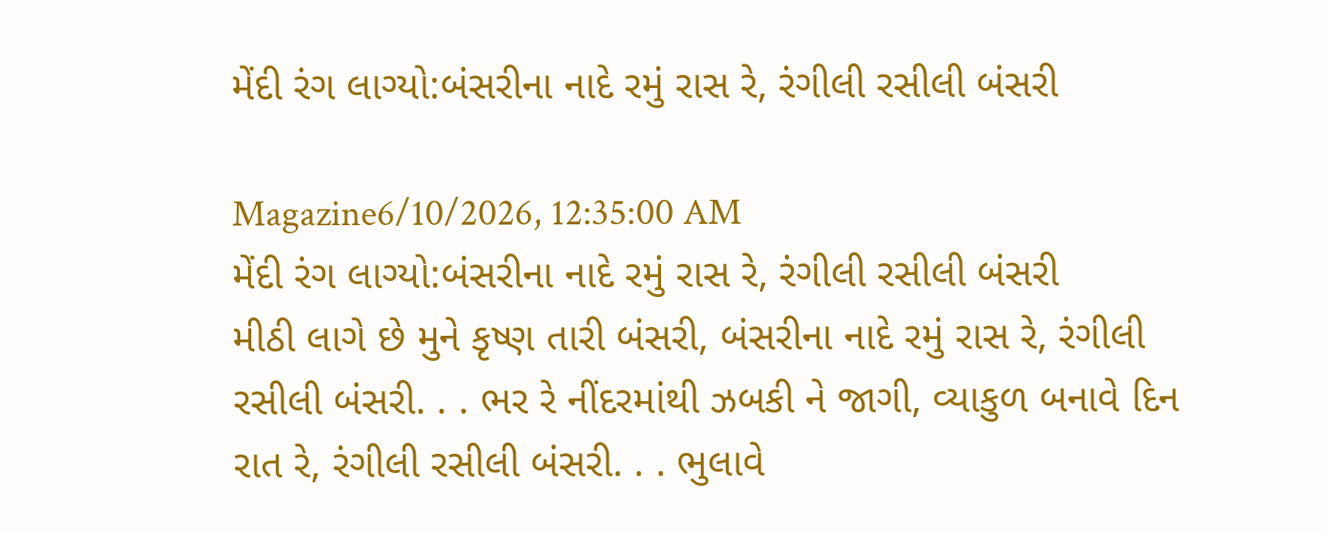મેંદી રંગ લાગ્યો:બંસરીના નાદે રમું રાસ રે, રંગીલી રસીલી બંસરી

Magazine6/10/2026, 12:35:00 AM
મેંદી રંગ લાગ્યો:બંસરીના નાદે રમું રાસ રે, રંગીલી રસીલી બંસરી
મીઠી લાગે છે મુને કૃષ્ણ તારી બંસરી, બંસરીના નાદે રમું રાસ રે, રંગીલી રસીલી બંસરી. . . ભર રે નીંદરમાંથી ઝબકી ને જાગી, વ્યાકુળ બનાવે દિન રાત રે, રંગીલી રસીલી બંસરી. . . ભુલાવે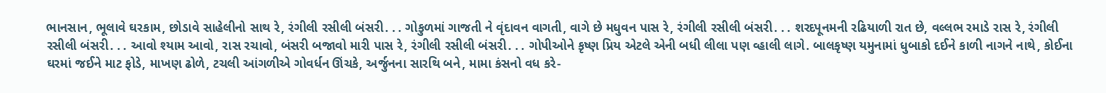ભાનસાન, ભૂલાવે ઘરકામ, છોડાવે સાહેલીનો સાથ રે, રંગીલી રસીલી બંસરી. . . ગોકુળમાં ગાજતી ને વૃંદાવન વાગતી, વાગે છે મધુવન પાસ રે, રંગીલી રસીલી બંસરી. . . શરદપૂનમની રઢિયાળી રાત છે, વલ્લભ રમાડે રાસ રે, રંગીલી રસીલી બંસરી. . . આવો શ્યામ આવો, રાસ રચાવો, બંસરી બજાવો મારી પાસ રે, રંગીલી રસીલી બંસરી. . . ગોપીઓને કૃષ્ણ પ્રિય એટલે એની બધી લીલા પણ વ્હાલી લાગે. બાલકૃષ્ણ યમુનામાં ધુબાકો દઈને કાળી નાગને નાથે, કોઈના ઘરમાં જઈને માટ ફોડે, માખણ ઢોળે, ટચલી આંગળીએ ગોવર્ધન ઊંચકે, અર્જુનના સારથિ બને, મામા કંસનો વધ કરે-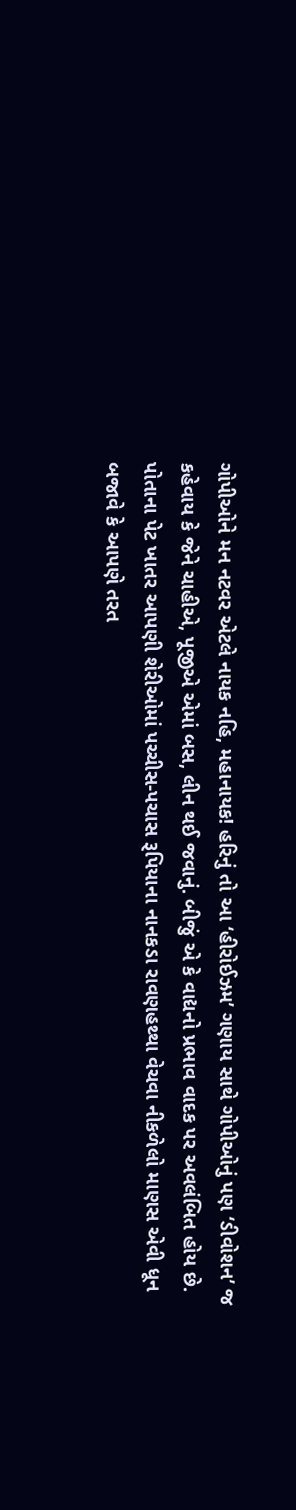ગોપીઓને મન નટવર એટલે નાયક નહિ, મહાનાયક! હરિનું તો આ ‘હીરોઈઝમ’ ગણાય સાથે ગોપીઓનું પણ ‘ડીવોશન’ જ કહેવાય કે જેને ચાહીએ, પૂજીએ એમાં બસ, લીન થઈ જવાનું. બીજું એ કે વાદ્યનો પ્રભાવ વાદક પર અવલંબિત હોય છે. પોતાના પેટ ખાતર આપણી શેરીઓમાં પચ્ચીસ-પચાસ રૂપિયાના નાનકડા રાવણહથ્થા વેચવા નીકળેલો માણસ એવી ધૂન બજાવે કે આપણે તરત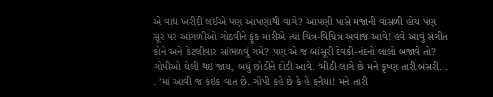એ વાદ્ય ખરીદી લઈએ પણ આપણાથી વાગે? આપણી પાસે મજાની વાંસળી હોય પણ સૂર પર આંગળીઓ ગોઠવીને ફૂંક મારીએ ત્યાં ચિત્ર-વિચિત્ર અવાજ આવે! હવે આવું સંગીત કોને અને કેટલીવાર સાંભળવું ગમે? પણ એ જ બાંસૂરી દેવકી-નંદનો લાલો બજાવે તો? ગોપીઓ ઘેલી થઇ જાય, બધું છોડીને દોડી આવે. ‘મીઠી લાગે છે મને કૃષ્ણ તારી બંસરી. . . ’માં આવી જ કંઇક વાત છે. ગોપી કહે છે કે હે કનૈયા! મને તારી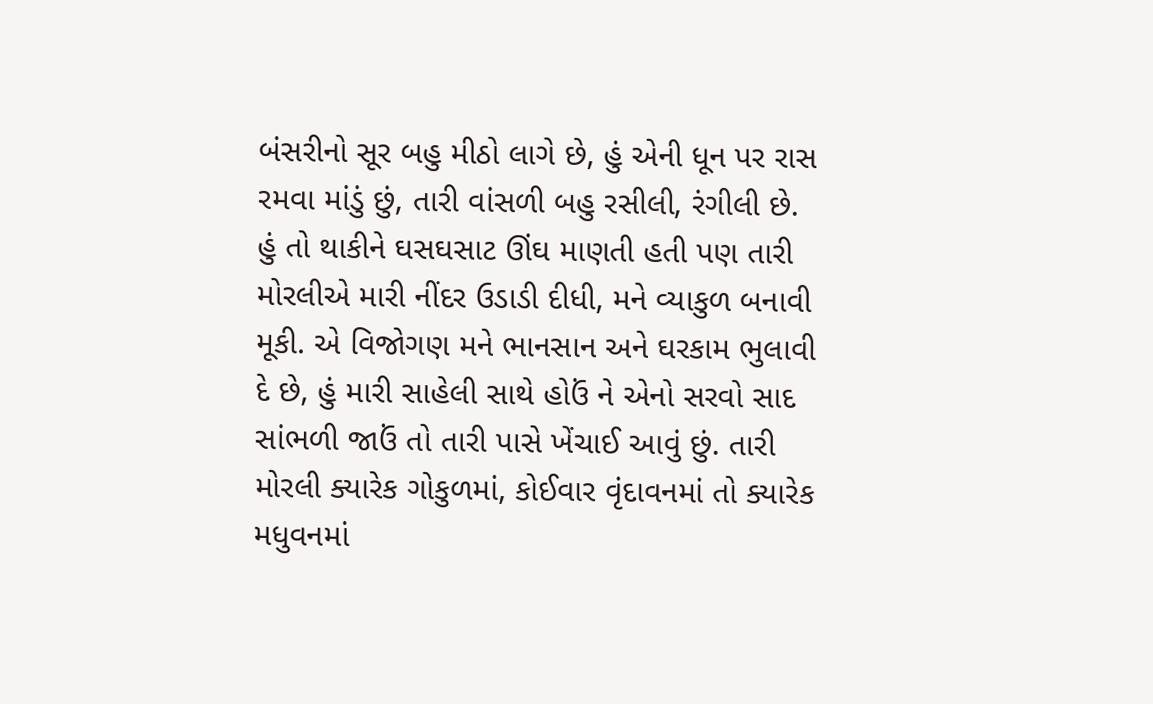બંસરીનો સૂર બહુ મીઠો લાગે છે, હું એની ધૂન પર રાસ રમવા માંડું છું, તારી વાંસળી બહુ રસીલી, રંગીલી છે. હું તો થાકીને ઘસઘસાટ ઊંઘ માણતી હતી પણ તારી મોરલીએ મારી નીંદર ઉડાડી દીધી, મને વ્યાકુળ બનાવી મૂકી. એ વિજોગણ મને ભાનસાન અને ઘરકામ ભુલાવી દે છે, હું મારી સાહેલી સાથે હોઉં ને એનો સરવો સાદ સાંભળી જાઉં તો તારી પાસે ખેંચાઈ આવું છું. તારી મોરલી ક્યારેક ગોકુળમાં, કોઈવાર વૃંદાવનમાં તો ક્યારેક મધુવનમાં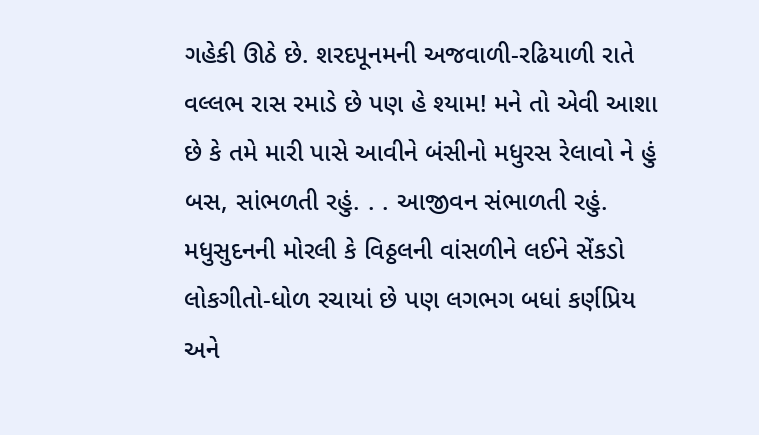ગહેકી ઊઠે છે. શરદપૂનમની અજવાળી-રઢિયાળી રાતે વલ્લભ રાસ રમાડે છે પણ હે શ્યામ! મને તો એવી આશા છે કે તમે મારી પાસે આવીને બંસીનો મધુરસ રેલાવો ને હું બસ, સાંભળતી રહું. . . આજીવન સંભાળતી રહું. મધુસુદનની મોરલી કે વિઠ્ઠલની વાંસળીને લઈને સેંકડો લોકગીતો-ધોળ રચાયાં છે પણ લગભગ બધાં કર્ણપ્રિય અને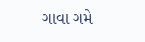ગાવા ગમે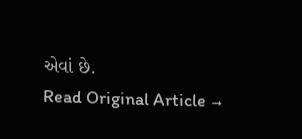એવાં છે.
Read Original Article →